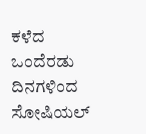ಕಳೆದ ಒಂದೆರಡು ದಿನಗಳಿಂದ ಸೋಷಿಯಲ್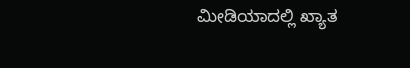ಮೀಡಿಯಾದಲ್ಲಿ ಖ್ಯಾತ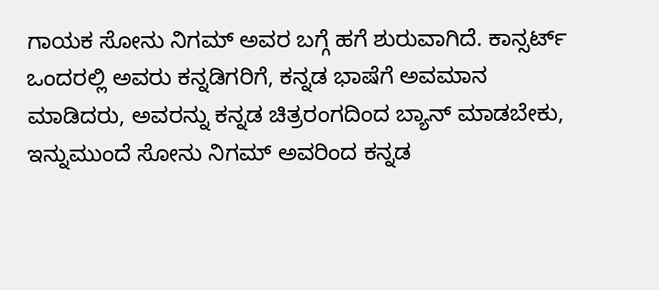ಗಾಯಕ ಸೋನು ನಿಗಮ್ ಅವರ ಬಗ್ಗೆ ಹಗೆ ಶುರುವಾಗಿದೆ. ಕಾನ್ಸರ್ಟ್ ಒಂದರಲ್ಲಿ ಅವರು ಕನ್ನಡಿಗರಿಗೆ, ಕನ್ನಡ ಭಾಷೆಗೆ ಅವಮಾನ ಮಾಡಿದರು, ಅವರನ್ನು ಕನ್ನಡ ಚಿತ್ರರಂಗದಿಂದ ಬ್ಯಾನ್ ಮಾಡಬೇಕು, ಇನ್ನುಮುಂದೆ ಸೋನು ನಿಗಮ್ ಅವರಿಂದ ಕನ್ನಡ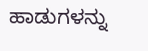ಹಾಡುಗಳನ್ನು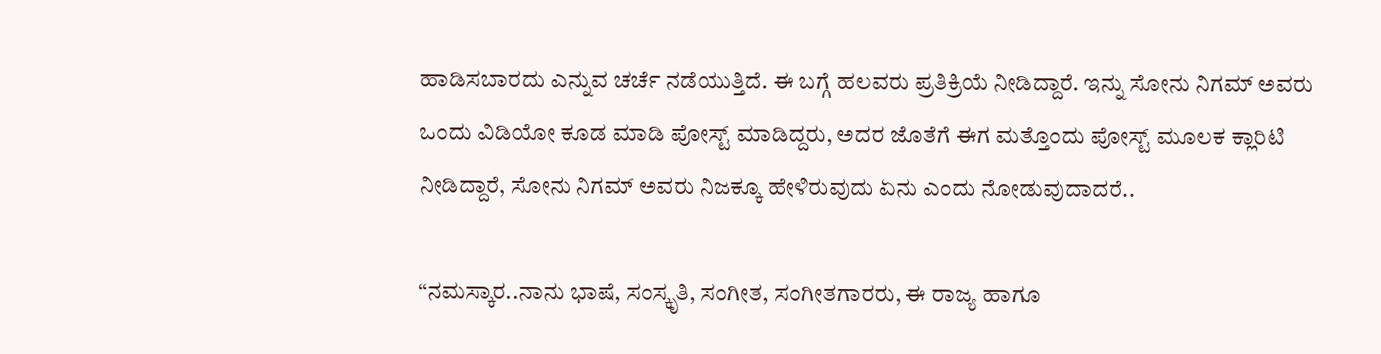ಹಾಡಿಸಬಾರದು ಎನ್ನುವ ಚರ್ಚೆ ನಡೆಯುತ್ತಿದೆ. ಈ ಬಗ್ಗೆ ಹಲವರು ಪ್ರತಿಕ್ರಿಯೆ ನೀಡಿದ್ದಾರೆ. ಇನ್ನು ಸೋನು ನಿಗಮ್ ಅವರು ಒಂದು ವಿಡಿಯೋ ಕೂಡ ಮಾಡಿ ಪೋಸ್ಟ್ ಮಾಡಿದ್ದರು, ಅದರ ಜೊತೆಗೆ ಈಗ ಮತ್ತೊಂದು ಪೋಸ್ಟ್ ಮೂಲಕ ಕ್ಲಾರಿಟಿ ನೀಡಿದ್ದಾರೆ, ಸೋನು ನಿಗಮ್ ಅವರು ನಿಜಕ್ಕೂ ಹೇಳಿರುವುದು ಏನು ಎಂದು ನೋಡುವುದಾದರೆ..

“ನಮಸ್ಕಾರ..ನಾನು ಭಾಷೆ, ಸಂಸ್ಕೃತಿ, ಸಂಗೀತ, ಸಂಗೀತಗಾರರು, ಈ ರಾಜ್ಯ ಹಾಗೂ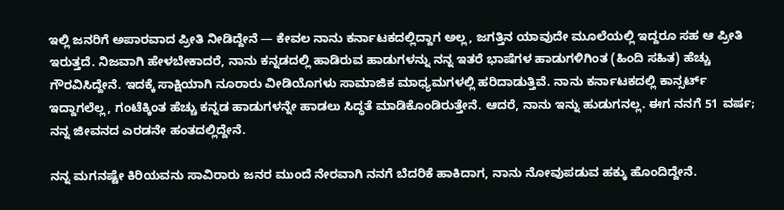ಇಲ್ಲಿ ಜನರಿಗೆ ಅಪಾರವಾದ ಪ್ರೀತಿ ನೀಡಿದ್ದೇನೆ — ಕೇವಲ ನಾನು ಕರ್ನಾಟಕದಲ್ಲಿದ್ದಾಗ ಅಲ್ಲ, ಜಗತ್ತಿನ ಯಾವುದೇ ಮೂಲೆಯಲ್ಲಿ ಇದ್ದರೂ ಸಹ ಆ ಪ್ರೀತಿ ಇರುತ್ತದೆ. ನಿಜವಾಗಿ ಹೇಳಬೇಕಾದರೆ, ನಾನು ಕನ್ನಡದಲ್ಲಿ ಹಾಡಿರುವ ಹಾಡುಗಳನ್ನು ನನ್ನ ಇತರೆ ಭಾಷೆಗಳ ಹಾಡುಗಳಿಗಿಂತ (ಹಿಂದಿ ಸಹಿತ) ಹೆಚ್ಚು ಗೌರವಿಸಿದ್ದೇನೆ. ಇದಕ್ಕೆ ಸಾಕ್ಷಿಯಾಗಿ ನೂರಾರು ವೀಡಿಯೊಗಳು ಸಾಮಾಜಿಕ ಮಾಧ್ಯಮಗಳಲ್ಲಿ ಹರಿದಾಡುತ್ತಿವೆ. ನಾನು ಕರ್ನಾಟಕದಲ್ಲಿ ಕಾನ್ಸರ್ಟ್ ಇದ್ದಾಗಲೆಲ್ಲ, ಗಂಟೆಕ್ಕಿಂತ ಹೆಚ್ಚು ಕನ್ನಡ ಹಾಡುಗಳನ್ನೇ ಹಾಡಲು ಸಿದ್ಧತೆ ಮಾಡಿಕೊಂಡಿರುತ್ತೇನೆ. ಆದರೆ, ನಾನು ಇನ್ನು ಹುಡುಗನಲ್ಲ. ಈಗ ನನಗೆ 51 ವರ್ಷ; ನನ್ನ ಜೀವನದ ಎರಡನೇ ಹಂತದಲ್ಲಿದ್ದೇನೆ.

ನನ್ನ ಮಗನಷ್ಟೇ ಕಿರಿಯವನು ಸಾವಿರಾರು ಜನರ ಮುಂದೆ ನೇರವಾಗಿ ನನಗೆ ಬೆದರಿಕೆ ಹಾಕಿದಾಗ, ನಾನು ನೋವುಪಡುವ ಹಕ್ಕು ಹೊಂದಿದ್ದೇನೆ.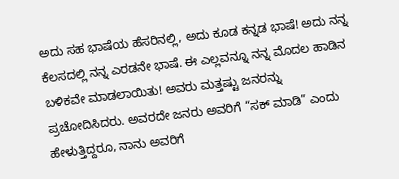ಅದು ಸಹ ಭಾಷೆಯ ಹೆಸರಿನಲ್ಲಿ, ಅದು ಕೂಡ ಕನ್ನಡ ಭಾಷೆ! ಅದು ನನ್ನ ಕೆಲಸದಲ್ಲಿ ನನ್ನ ಎರಡನೇ ಭಾಷೆ. ಈ ಎಲ್ಲವನ್ನೂ ನನ್ನ ಮೊದಲ ಹಾಡಿನ ಬಳಿಕವೇ ಮಾಡಲಾಯಿತು! ಅವರು ಮತ್ತಷ್ಟು ಜನರನ್ನು ಪ್ರಚೋದಿಸಿದರು. ಅವರದೇ ಜನರು ಅವರಿಗೆ “ಸಕ್ ಮಾಡಿ” ಎಂದು ಹೇಳುತ್ತಿದ್ದರೂ, ನಾನು ಅವರಿಗೆ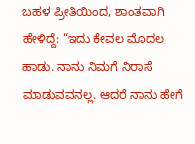ಬಹಳ ಪ್ರೀತಿಯಿಂದ, ಶಾಂತವಾಗಿ ಹೇಳಿದ್ದೆ: “ಇದು ಕೇವಲ ಮೊದಲ ಹಾಡು. ನಾನು ನಿಮಗೆ ನಿರಾಸೆ ಮಾಡುವವನಲ್ಲ. ಆದರೆ ನಾನು ಹೇಗೆ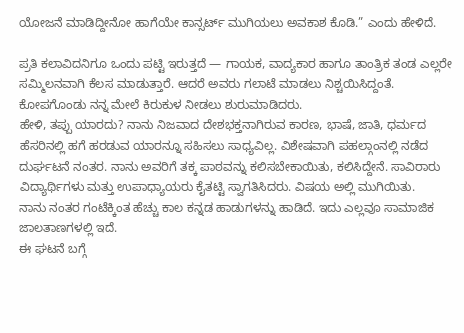ಯೋಜನೆ ಮಾಡಿದ್ದೀನೋ ಹಾಗೆಯೇ ಕಾನ್ಸರ್ಟ್ ಮುಗಿಯಲು ಅವಕಾಶ ಕೊಡಿ.” ಎಂದು ಹೇಳಿದೆ.

ಪ್ರತಿ ಕಲಾವಿದನಿಗೂ ಒಂದು ಪಟ್ಟಿ ಇರುತ್ತದೆ — ಗಾಯಕ, ವಾದ್ಯಕಾರ ಹಾಗೂ ತಾಂತ್ರಿಕ ತಂಡ ಎಲ್ಲರೇ ಸಮ್ಮಿಲನವಾಗಿ ಕೆಲಸ ಮಾಡುತ್ತಾರೆ. ಆದರೆ ಅವರು ಗಲಾಟೆ ಮಾಡಲು ನಿಶ್ಚಯಿಸಿದ್ದಂತೆ. ಕೋಪಗೊಂಡು ನನ್ನ ಮೇಲೆ ಕಿರುಕುಳ ನೀಡಲು ಶುರುಮಾಡಿದರು.
ಹೇಳಿ, ತಪ್ಪು ಯಾರದು? ನಾನು ನಿಜವಾದ ದೇಶಭಕ್ತನಾಗಿರುವ ಕಾರಣ, ಭಾಷೆ, ಜಾತಿ, ಧರ್ಮದ ಹೆಸರಿನಲ್ಲಿ ಹಗೆ ಹರಡುವ ಯಾರನ್ನೂ ಸಹಿಸಲು ಸಾಧ್ಯವಿಲ್ಲ. ವಿಶೇಷವಾಗಿ ಪಹಲ್ಗಾಂನಲ್ಲಿ ನಡೆದ ದುರ್ಘಟನೆ ನಂತರ. ನಾನು ಅವರಿಗೆ ತಕ್ಕ ಪಾಠವನ್ನು ಕಲಿಸಬೇಕಾಯಿತು, ಕಲಿಸಿದ್ದೇನೆ. ಸಾವಿರಾರು ವಿದ್ಯಾರ್ಥಿಗಳು ಮತ್ತು ಉಪಾಧ್ಯಾಯರು ಕೈತಟ್ಟಿ ಸ್ವಾಗತಿಸಿದರು. ವಿಷಯ ಅಲ್ಲಿ ಮುಗಿಯಿತು.
ನಾನು ನಂತರ ಗಂಟೆಕ್ಕಿಂತ ಹೆಚ್ಚು ಕಾಲ ಕನ್ನಡ ಹಾಡುಗಳನ್ನು ಹಾಡಿದೆ. ಇದು ಎಲ್ಲವೂ ಸಾಮಾಜಿಕ ಜಾಲತಾಣಗಳಲ್ಲಿ ಇದೆ.
ಈ ಘಟನೆ ಬಗ್ಗೆ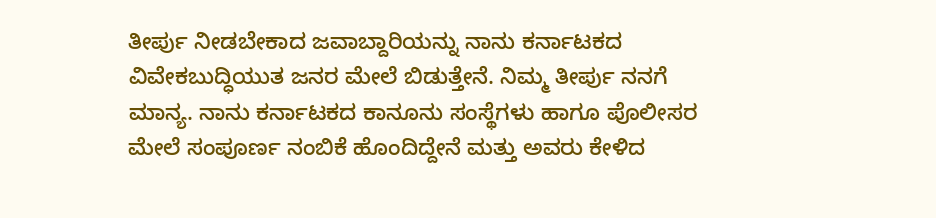ತೀರ್ಪು ನೀಡಬೇಕಾದ ಜವಾಬ್ದಾರಿಯನ್ನು ನಾನು ಕರ್ನಾಟಕದ ವಿವೇಕಬುದ್ಧಿಯುತ ಜನರ ಮೇಲೆ ಬಿಡುತ್ತೇನೆ. ನಿಮ್ಮ ತೀರ್ಪು ನನಗೆ ಮಾನ್ಯ. ನಾನು ಕರ್ನಾಟಕದ ಕಾನೂನು ಸಂಸ್ಥೆಗಳು ಹಾಗೂ ಪೊಲೀಸರ ಮೇಲೆ ಸಂಪೂರ್ಣ ನಂಬಿಕೆ ಹೊಂದಿದ್ದೇನೆ ಮತ್ತು ಅವರು ಕೇಳಿದ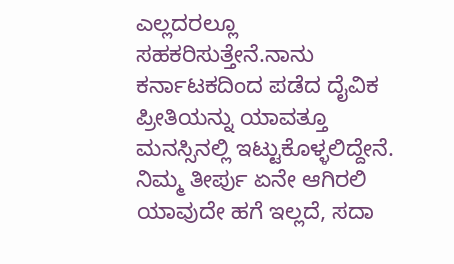ಎಲ್ಲದರಲ್ಲೂ ಸಹಕರಿಸುತ್ತೇನೆ.ನಾನು ಕರ್ನಾಟಕದಿಂದ ಪಡೆದ ದೈವಿಕ ಪ್ರೀತಿಯನ್ನು ಯಾವತ್ತೂ ಮನಸ್ಸಿನಲ್ಲಿ ಇಟ್ಟುಕೊಳ್ಳಲಿದ್ದೇನೆ. ನಿಮ್ಮ ತೀರ್ಪು ಏನೇ ಆಗಿರಲಿ ಯಾವುದೇ ಹಗೆ ಇಲ್ಲದೆ, ಸದಾ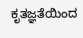ಕೃತಜ್ಞತೆಯಿಂದ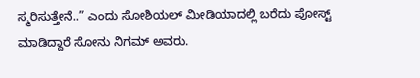ಸ್ಮರಿಸುತ್ತೇನೆ..” ಎಂದು ಸೋಶಿಯಲ್ ಮೀಡಿಯಾದಲ್ಲಿ ಬರೆದು ಪೋಸ್ಟ್ ಮಾಡಿದ್ದಾರೆ ಸೋನು ನಿಗಮ್ ಅವರು.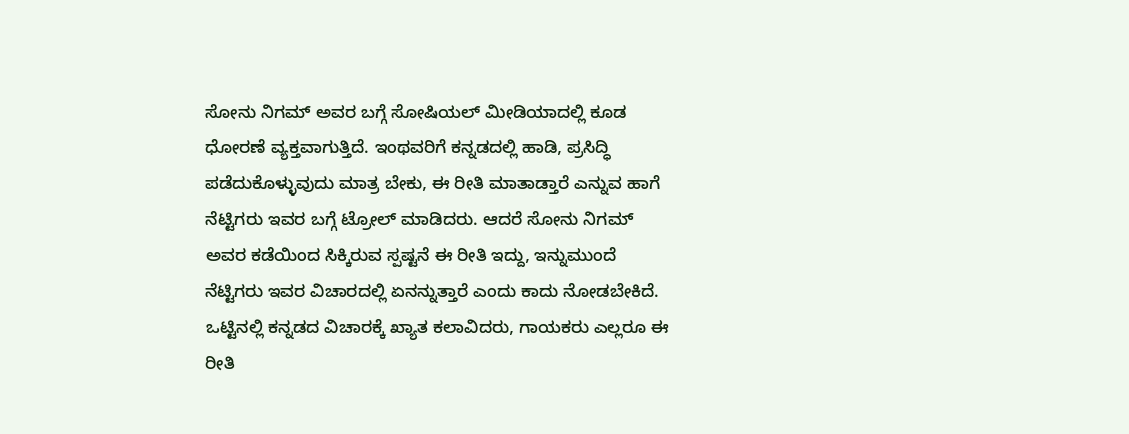ಸೋನು ನಿಗಮ್ ಅವರ ಬಗ್ಗೆ ಸೋಷಿಯಲ್ ಮೀಡಿಯಾದಲ್ಲಿ ಕೂಡ ಧೋರಣೆ ವ್ಯಕ್ತವಾಗುತ್ತಿದೆ. ಇಂಥವರಿಗೆ ಕನ್ನಡದಲ್ಲಿ ಹಾಡಿ, ಪ್ರಸಿದ್ಧಿ ಪಡೆದುಕೊಳ್ಳುವುದು ಮಾತ್ರ ಬೇಕು, ಈ ರೀತಿ ಮಾತಾಡ್ತಾರೆ ಎನ್ನುವ ಹಾಗೆ ನೆಟ್ಟಿಗರು ಇವರ ಬಗ್ಗೆ ಟ್ರೋಲ್ ಮಾಡಿದರು. ಆದರೆ ಸೋನು ನಿಗಮ್ ಅವರ ಕಡೆಯಿಂದ ಸಿಕ್ಕಿರುವ ಸ್ಪಷ್ಟನೆ ಈ ರೀತಿ ಇದ್ದು, ಇನ್ನುಮುಂದೆ ನೆಟ್ಟಿಗರು ಇವರ ವಿಚಾರದಲ್ಲಿ ಏನನ್ನುತ್ತಾರೆ ಎಂದು ಕಾದು ನೋಡಬೇಕಿದೆ. ಒಟ್ಟಿನಲ್ಲಿ ಕನ್ನಡದ ವಿಚಾರಕ್ಕೆ ಖ್ಯಾತ ಕಲಾವಿದರು, ಗಾಯಕರು ಎಲ್ಲರೂ ಈ ರೀತಿ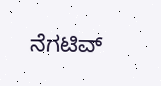ನೆಗಟಿವ್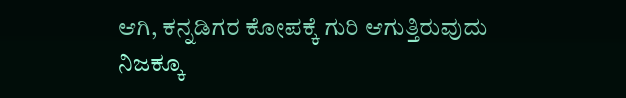ಆಗಿ, ಕನ್ನಡಿಗರ ಕೋಪಕ್ಕೆ ಗುರಿ ಆಗುತ್ತಿರುವುದು ನಿಜಕ್ಕೂ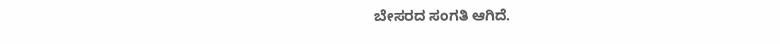ಬೇಸರದ ಸಂಗತಿ ಆಗಿದೆ.